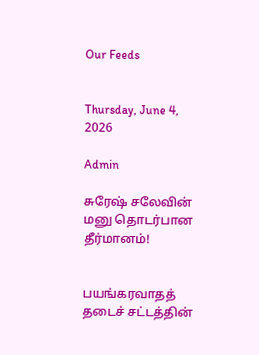Our Feeds


Thursday, June 4, 2026

Admin

சுரேஷ் சலேவின் மனு தொடர்பான தீர்மானம்!


பயங்கரவாதத் தடைச் சட்டத்தின்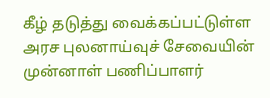கீழ் தடுத்து வைக்கப்பட்டுள்ள அரச புலனாய்வுச் சேவையின் முன்னாள் பணிப்பாளர்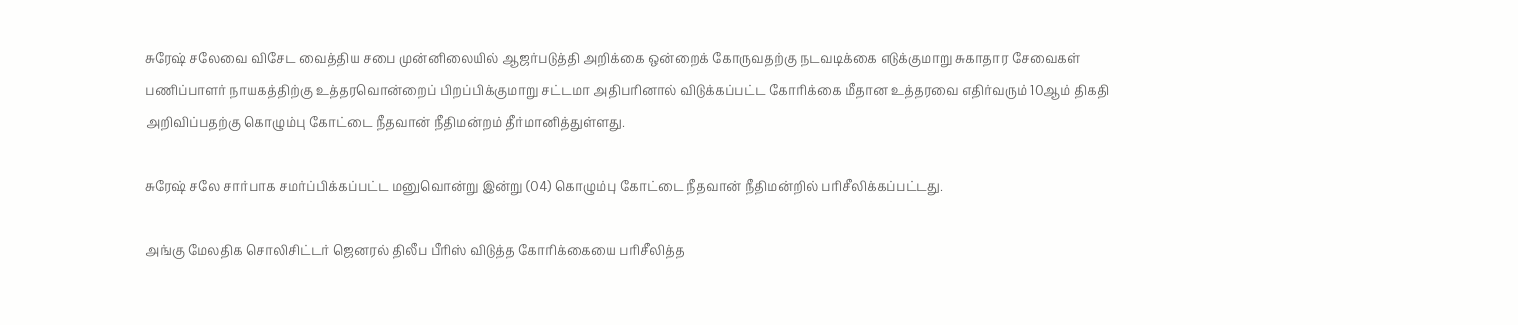சுரேஷ் சலேவை விசேட வைத்திய சபை முன்னிலையில் ஆஜர்படுத்தி அறிக்கை ஒன்றைக் கோருவதற்கு நடவடிக்கை எடுக்குமாறு சுகாதார சேவைகள் பணிப்பாளர் நாயகத்திற்கு உத்தரவொன்றைப் பிறப்பிக்குமாறு சட்டமா அதிபரினால் விடுக்கப்பட்ட கோரிக்கை மீதான உத்தரவை எதிர்வரும் 10ஆம் திகதி அறிவிப்பதற்கு கொழும்பு கோட்டை நீதவான் நீதிமன்றம் தீர்மானித்துள்ளது.

சுரேஷ் சலே சார்பாக சமர்ப்பிக்கப்பட்ட மனுவொன்று இன்று (04) கொழும்பு கோட்டை நீதவான் நீதிமன்றில் பரிசீலிக்கப்பட்டது.

அங்கு மேலதிக சொலிசிட்டர் ஜெனரல் திலீப பீரிஸ் விடுத்த கோரிக்கையை பரிசீலித்த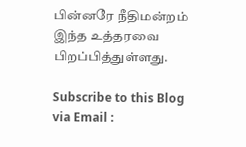பின்னரே நீதிமன்றம் இந்த உத்தரவை பிறப்பித்துள்ளது.

Subscribe to this Blog via Email :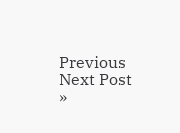Previous
Next Post »